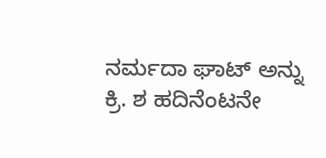ನರ್ಮದಾ ಘಾಟ್ ಅನ್ನು ಕ್ರಿ. ಶ ಹದಿನೆಂಟನೇ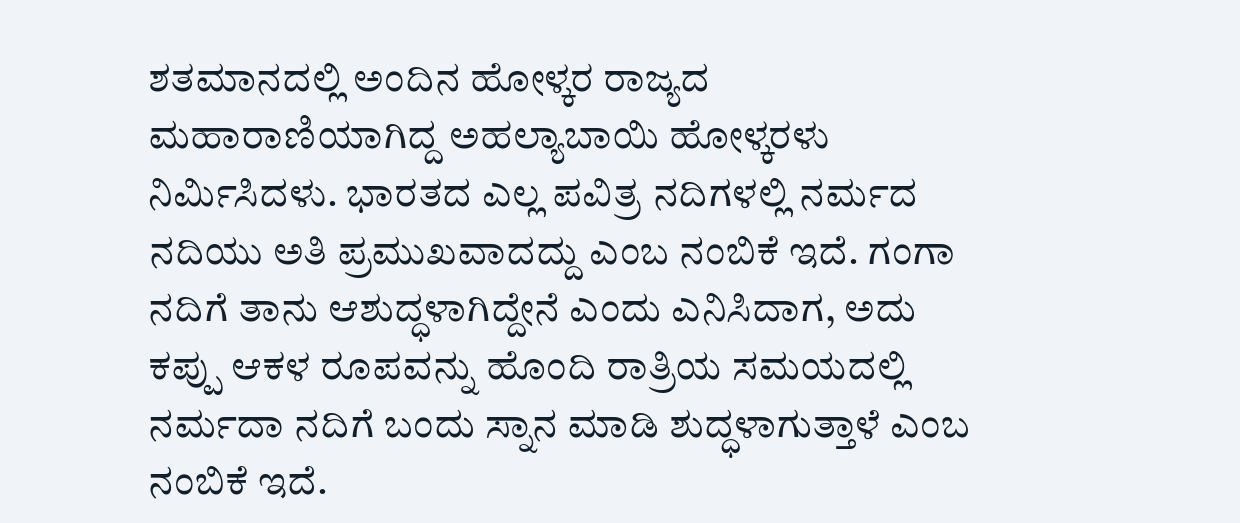ಶತಮಾನದಲ್ಲಿ ಅಂದಿನ ಹೋಳ್ಕರ ರಾಜ್ಯದ ಮಹಾರಾಣಿಯಾಗಿದ್ದ ಅಹಲ್ಯಾಬಾಯಿ ಹೋಳ್ಕರಳು ನಿರ್ಮಿಸಿದಳು. ಭಾರತದ ಎಲ್ಲ ಪವಿತ್ರ ನದಿಗಳಲ್ಲಿ ನರ್ಮದ ನದಿಯು ಅತಿ ಪ್ರಮುಖವಾದದ್ದು ಎಂಬ ನಂಬಿಕೆ ಇದೆ. ಗಂಗಾ ನದಿಗೆ ತಾನು ಆಶುದ್ಧಳಾಗಿದ್ದೇನೆ ಎಂದು ಎನಿಸಿದಾಗ, ಅದು ಕಪ್ಪು ಆಕಳ ರೂಪವನ್ನು ಹೊಂದಿ ರಾತ್ರಿಯ ಸಮಯದಲ್ಲಿ ನರ್ಮದಾ ನದಿಗೆ ಬಂದು ಸ್ನಾನ ಮಾಡಿ ಶುದ್ಧಳಾಗುತ್ತಾಳೆ ಎಂಬ ನಂಬಿಕೆ ಇದೆ.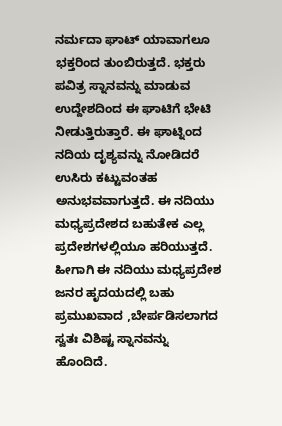ನರ್ಮದಾ ಘಾಟ್ ಯಾವಾಗಲೂ ಭಕ್ತರಿಂದ ತುಂಬಿರುತ್ತದೆ. ಭಕ್ತರು ಪವಿತ್ರ ಸ್ನಾನವನ್ನು ಮಾಡುವ ಉದ್ದೇಶದಿಂದ ಈ ಘಾಟಿಗೆ ಭೇಟಿ ನೀಡುತ್ತಿರುತ್ತಾರೆ. ಈ ಘಾಟ್ನಿಂದ ನದಿಯ ದೃಶ್ಯವನ್ನು ನೋಡಿದರೆ ಉಸಿರು ಕಟ್ಟುವಂತಹ ಅನುಭವವಾಗುತ್ತದೆ. ಈ ನದಿಯು ಮಧ್ಯಪ್ರದೇಶದ ಬಹುತೇಕ ಎಲ್ಲ ಪ್ರದೇಶಗಳಲ್ಲಿಯೂ ಹರಿಯುತ್ತದೆ. ಹೀಗಾಗಿ ಈ ನದಿಯು ಮಧ್ಯಪ್ರದೇಶ ಜನರ ಹೃದಯದಲ್ಲಿ ಬಹು ಪ್ರಮುಖವಾದ ,ಬೇರ್ಪಡಿಸಲಾಗದ ಸ್ವತಃ ವಿಶಿಷ್ಟ ಸ್ನಾನವನ್ನು ಹೊಂದಿದೆ.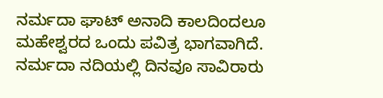ನರ್ಮದಾ ಘಾಟ್ ಅನಾದಿ ಕಾಲದಿಂದಲೂ ಮಹೇಶ್ವರದ ಒಂದು ಪವಿತ್ರ ಭಾಗವಾಗಿದೆ. ನರ್ಮದಾ ನದಿಯಲ್ಲಿ ದಿನವೂ ಸಾವಿರಾರು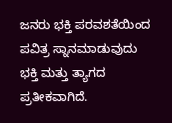ಜನರು ಭಕ್ತಿ ಪರವಶತೆಯಿಂದ ಪವಿತ್ರ ಸ್ನಾನಮಾಡುವುದು ಭಕ್ತಿ ಮತ್ತು ತ್ಯಾಗದ ಪ್ರತೀಕವಾಗಿದೆ.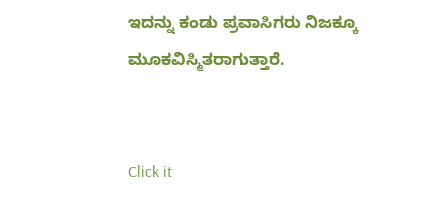ಇದನ್ನು ಕಂಡು ಪ್ರವಾಸಿಗರು ನಿಜಕ್ಕೂ ಮೂಕವಿಸ್ಮಿತರಾಗುತ್ತಾರೆ.


Click it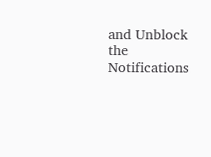and Unblock the Notifications